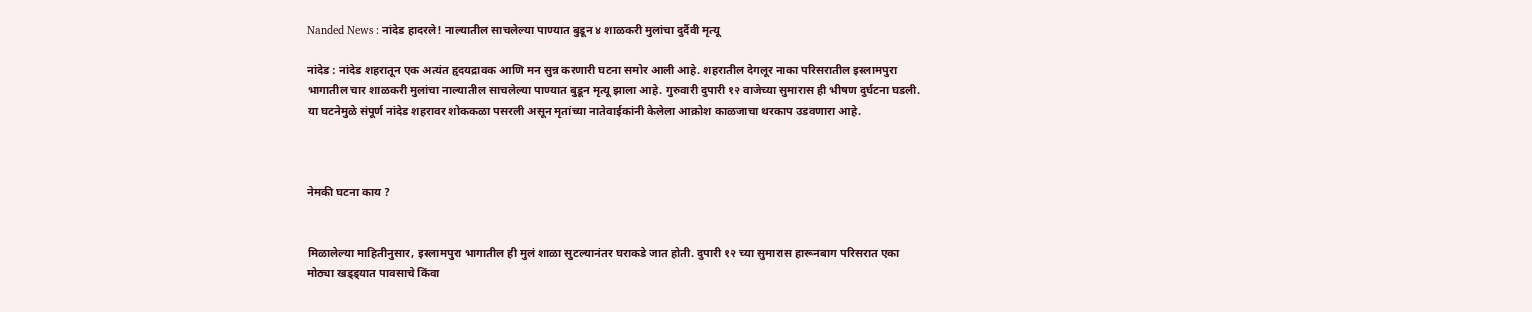Nanded News : नांदेड हादरले! नाल्यातील साचलेल्या पाण्यात बुडून ४ शाळकरी मुलांचा दुर्दैवी मृत्यू

नांदेड : नांदेड शहरातून एक अत्यंत हृदयद्रावक आणि मन सुन्न करणारी घटना समोर आली आहे. शहरातील देगलूर नाका परिसरातील इस्लामपुरा भागातील चार शाळकरी मुलांचा नाल्यातील साचलेल्या पाण्यात बुडून मृत्यू झाला आहे. गुरुवारी दुपारी १२ वाजेच्या सुमारास ही भीषण दुर्घटना घडली. या घटनेमुळे संपूर्ण नांदेड शहरावर शोककळा पसरली असून मृतांच्या नातेवाईकांनी केलेला आक्रोश काळजाचा थरकाप उडवणारा आहे.



नेमकी घटना काय ?


मिळालेल्या माहितीनुसार, इस्लामपुरा भागातील ही मुलं शाळा सुटल्यानंतर घराकडे जात होती. दुपारी १२ च्या सुमारास हारूनबाग परिसरात एका मोठ्या खड्ड्यात पावसाचे किंवा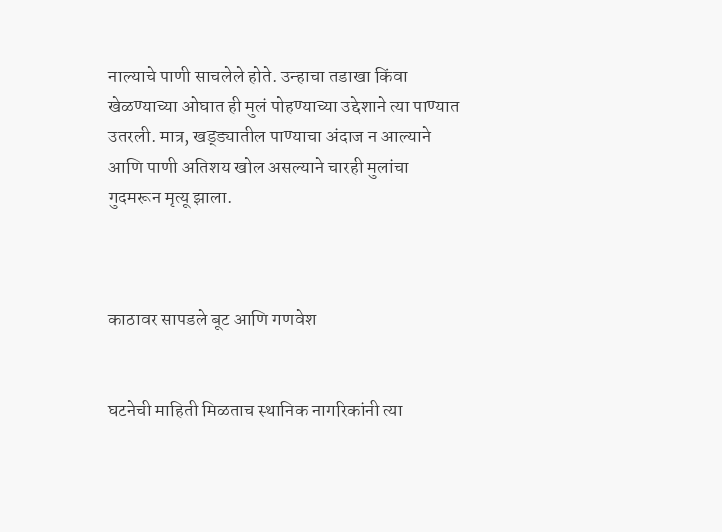नाल्याचे पाणी साचलेले होते. उन्हाचा तडाखा किंवा खेळण्याच्या ओघात ही मुलं पोहण्याच्या उद्देशाने त्या पाण्यात उतरली. मात्र, खड्ड्यातील पाण्याचा अंदाज न आल्याने आणि पाणी अतिशय खोल असल्याने चारही मुलांचा गुदमरून मृत्यू झाला.



काठावर सापडले बूट आणि गणवेश


घटनेची माहिती मिळताच स्थानिक नागरिकांनी त्या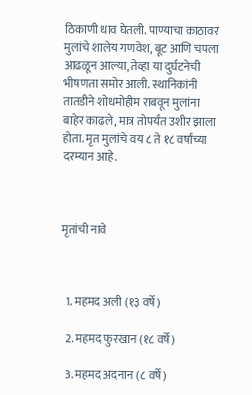ठिकाणी धाव घेतली. पाण्याचा काठावर मुलांचे शालेय गणवेश, बूट आणि चपला आढळून आल्या, तेव्हा या दुर्घटनेची भीषणता समोर आली. स्थानिकांनी तातडीने शोधमोहीम राबवून मुलांना बाहेर काढले, मात्र तोपर्यंत उशीर झाला होता. मृत मुलांचे वय ८ ते १८ वर्षांच्या दरम्यान आहे.



मृतांची नावे



  1. महमद अली (१३ वर्षे)

  2. महमद फुरखान (१८ वर्षे)

  3. महमद अदनान (८ वर्षे)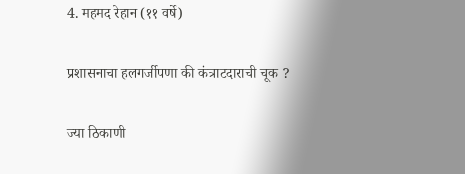4. महमद रेहान (११ वर्षे)


प्रशासनाचा हलगर्जीपणा की कंत्राटदाराची चूक ?


ज्या ठिकाणी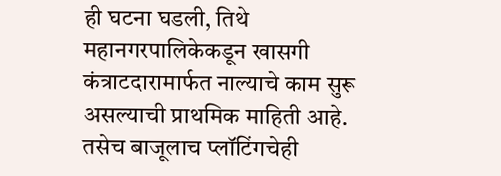ही घटना घडली, तिथे महानगरपालिकेकडून खासगी कंत्राटदारामार्फत नाल्याचे काम सुरू असल्याची प्राथमिक माहिती आहे. तसेच बाजूलाच प्लॉटिंगचेही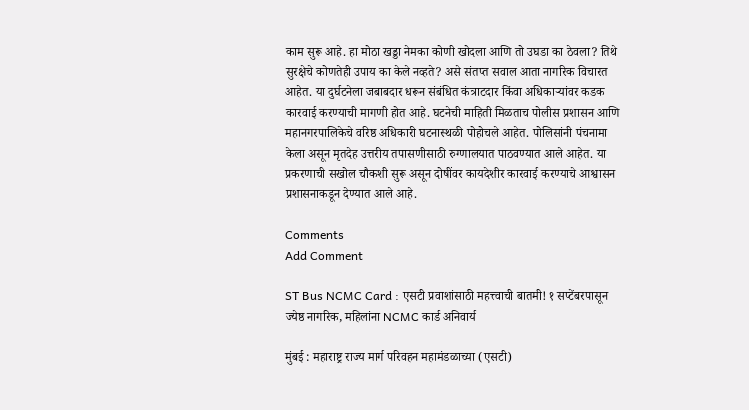काम सुरू आहे. हा मोठा खड्डा नेमका कोणी खोदला आणि तो उघडा का ठेवला? तिथे सुरक्षेचे कोणतेही उपाय का केले नव्हते? असे संतप्त सवाल आता नागरिक विचारत आहेत. या दुर्घटनेला जबाबदार धरून संबंधित कंत्राटदार किंवा अधिकाऱ्यांवर कडक कारवाई करण्याची मागणी होत आहे. घटनेची माहिती मिळताच पोलीस प्रशासन आणि महानगरपालिकेचे वरिष्ठ अधिकारी घटनास्थळी पोहोचले आहेत. पोलिसांनी पंचनामा केला असून मृतदेह उत्तरीय तपासणीसाठी रुग्णालयात पाठवण्यात आले आहेत. या प्रकरणाची सखोल चौकशी सुरू असून दोषींवर कायदेशीर कारवाई करण्याचे आश्वासन प्रशासनाकडून देण्यात आले आहे.

Comments
Add Comment

ST Bus NCMC Card : एसटी प्रवाशांसाठी महत्त्वाची बातमी! १ सप्टेंबरपासून ज्येष्ठ नागरिक, महिलांना NCMC कार्ड अनिवार्य

मुंबई : महाराष्ट्र राज्य मार्ग परिवहन महामंडळाच्या (एसटी)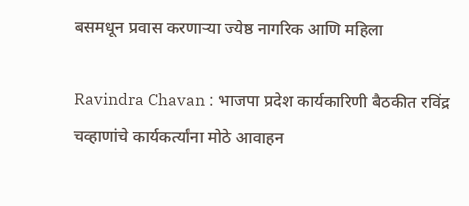बसमधून प्रवास करणाऱ्या ज्येष्ठ नागरिक आणि महिला

Ravindra Chavan : भाजपा प्रदेश कार्यकारिणी बैठकीत रविंद्र चव्हाणांचे कार्यकर्त्यांना मोठे आवाहन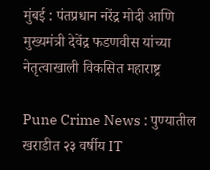मुंबई : पंतप्रधान नरेंद्र मोदी आणि मुख्यमंत्री देवेंद्र फडणवीस यांच्या नेतृत्वाखाली विकसित महाराष्ट्र

Pune Crime News : पुण्यातील खराडीत २३ वर्षीय IT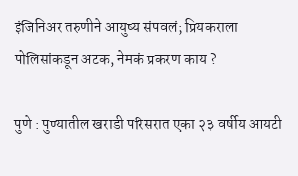इंजिनिअर तरुणीने आयुष्य संपवलं; प्रियकराला पोलिसांकडून अटक, नेमकं प्रकरण काय ?

पुणे : पुण्यातील खराडी परिसरात एका २३ वर्षीय आयटी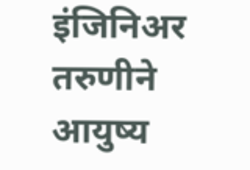इंजिनिअर तरुणीने आयुष्य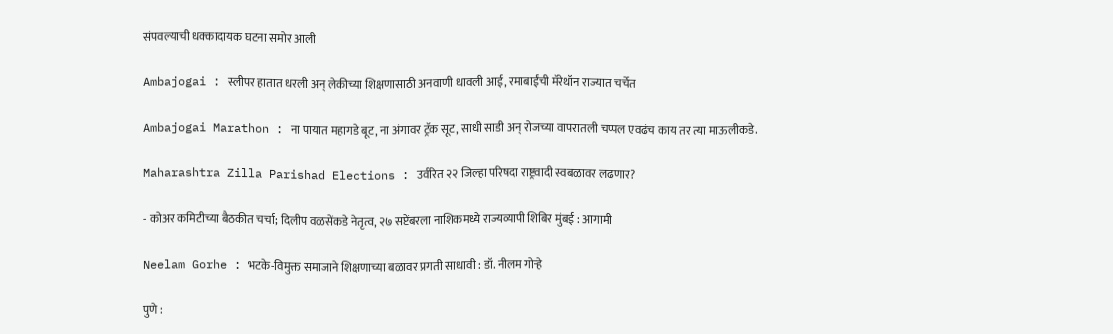संपवल्याची धक्कादायक घटना समोर आली

Ambajogai : स्लीपर हातात धरली अन् लेकीच्या शिक्षणासाठी अनवाणी धावली आई, रमाबाईंची मॅरेथॉन राज्यात चर्चेत

Ambajogai Marathon : ना पायात महागडे बूट, ना अंगावर ट्रॅक सूट, साधी साडी अन् रोजच्या वापरातली चप्पल एवढंच काय तर त्या माऊलीकडे.

Maharashtra Zilla Parishad Elections : उर्वरित २२ जिल्हा परिषदा राष्ट्रवादी स्वबळावर लढणार?

- कोअर कमिटीच्या बैठकीत चर्चा; दिलीप वळसेंकडे नेतृत्व, २७ सप्टेंबरला नाशिकमध्ये राज्यव्यापी शिबिर मुंबई : आगामी

Neelam Gorhe : भटके-विमुक्त समाजाने शिक्षणाच्या बळावर प्रगती साधावी : डॉ. नीलम गोऱ्हे

पुणे :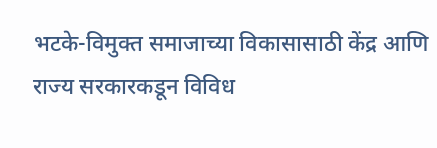भटके-विमुक्त समाजाच्या विकासासाठी केंद्र आणि राज्य सरकारकडून विविध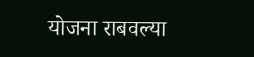योजना राबवल्या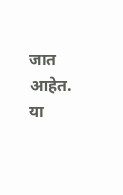जात आहेत. या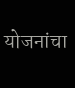योजनांचा